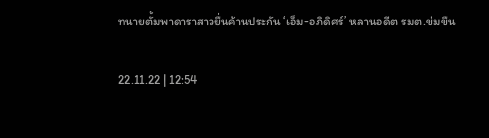ทนายตั้มพาดาราสาวยื่นค้านประกัน ‘เอ็ม-อภิดิศร์’ หลานอดีต รมต.ข่มขืน

22.11.22 | 12:54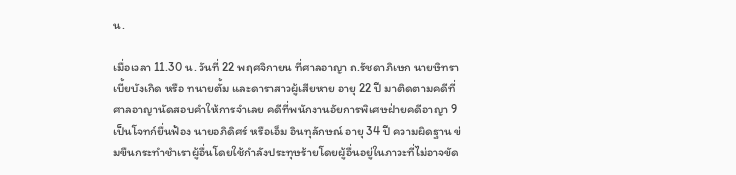น.

เมื่อเวลา 11.30 น. วันที่ 22 พฤศจิกายน ที่ศาลอาญา ถ.รัชดาภิเษก นายษิทรา เบี้ยบังเกิด หรือ ทนายตั้ม และดาราสาวผู้เสียหาย อายุ 22 ปี มาติดตามคดีที่ศาลอาญานัดสอบคำให้การจำเลย คดีที่พนักงานอัยการพิเศษฝ่ายคดีอาญา 9 เป็นโจทก์ยื่นฟ้อง นายอภิดิศร์ หรือเอ็ม อินทุลักษณ์ อายุ 34 ปี ความผิดฐาน ข่มขืนกระทำชำเราผู้อื่นโดยใช้กำลังประทุษร้ายโดยผู้อื่นอยู่ในภาวะที่ไม่อาจขัด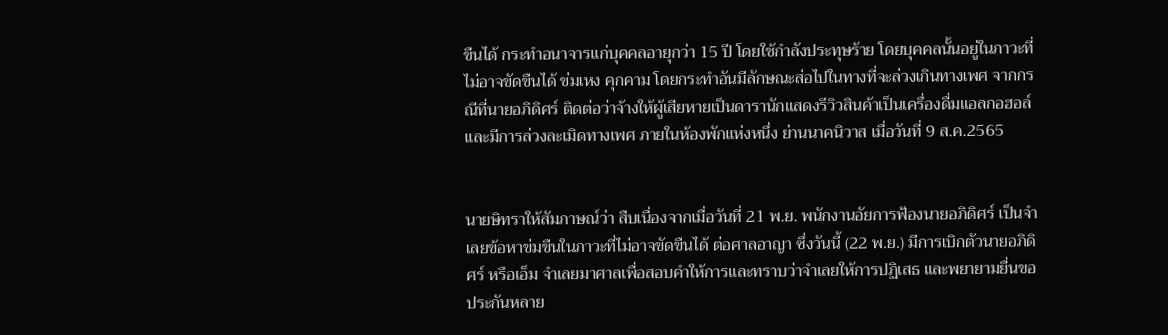ขืนได้ กระทำอนาจารแก่บุคคลอายุกว่า 15 ปี โดยใช้กำลังประทุษร้าย โดยบุคคลนั้นอยู่ในภาวะที่ไม่อาจขัดขืนได้ ข่มเหง คุกคาม โดยกระทำอันมีลักษณะส่อไปในทางที่จะล่วงเกินทางเพศ จากกรณีที่นายอภิดิศร์ ติดต่อว่าจ้างให้ผู้เสียหายเป็นดารานักแสดงรีวิวสินค้าเป็นเครื่องดื่มแอลกอฮอล์เเละมีการล่วงละเมิดทางเพศ ภายในห้องพักแห่งหนึ่ง ย่านนาคนิวาส เมื่อวันที่ 9 ส.ค.2565


นายษิทราให้สัมภาษณ์ว่า สืบเนื่องจากเมื่อวันที่ 21 พ.ย. พนักงานอัยการฟ้องนายอภิดิศร์ เป็นจำเลยข้อหาข่มขืนในภาวะที่ไม่อาจขัดขืนได้ ต่อศาลอาญา ซึ่งวันนี้ (22 พ.ย.) มีการเบิกตัวนายอภิดิศร์ หรือเอ็ม จำเลยมาศาลเพื่อสอบคำให้การและทราบว่าจำเลยให้การปฏิเสธ และพยายามยื่นขอประกันหลาย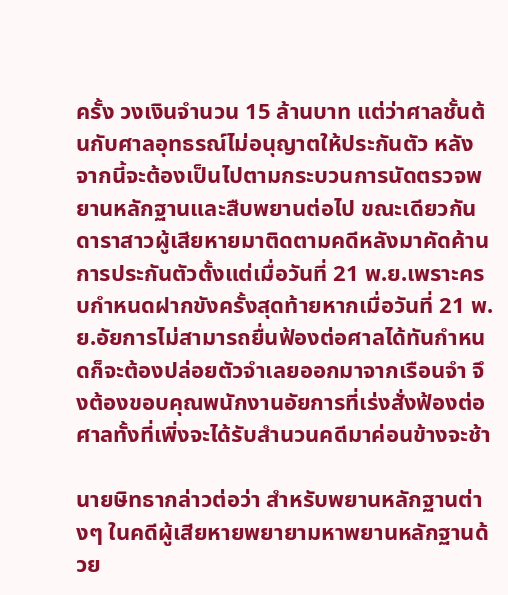ครั้ง วงเงินจำนวน 15 ล้านบาท แต่ว่าศาลชั้นต้นกับศาลอุทธรณ์ไม่อนุญาตให้ประกันตัว หลังจากนี้จะต้องเป็นไปตามกระบวนการนัดตรวจพยานหลักฐานและสืบพยานต่อไป ขณะเดียวกันดาราสาวผู้เสียหายมาติดตามคดีหลังมาคัดค้านการประกันตัวตั้งแต่เมื่อวันที่ 21 พ.ย.เพราะครบกำหนดฝากขังครั้งสุดท้ายหากเมื่อวันที่ 21 พ.ย.อัยการไม่สามารถยื่นฟ้องต่อศาลได้ทันกำหนดก็จะต้องปล่อยตัวจำเลยออกมาจากเรือนจำ จึงต้องขอบคุณพนักงานอัยการที่เร่งสั่งฟ้องต่อศาลทั้งที่เพิ่งจะได้รับสำนวนคดีมาค่อนข้างจะช้า

นายษิทธากล่าวต่อว่า สำหรับพยานหลักฐานต่างๆ ในคดีผู้เสียหายพยายามหาพยานหลักฐานด้วย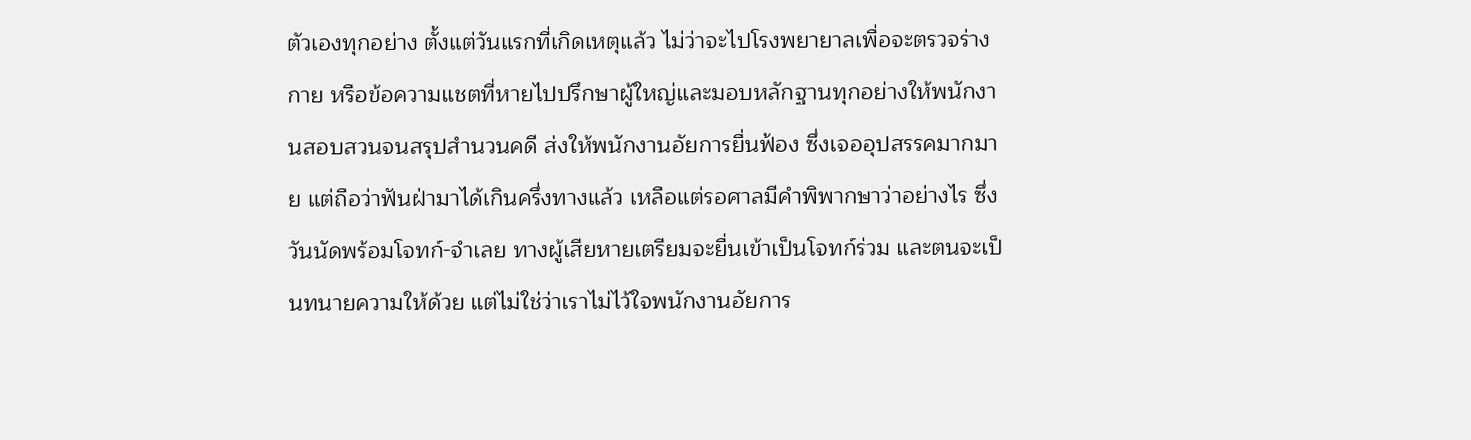ตัวเองทุกอย่าง ตั้งแต่วันแรกที่เกิดเหตุแล้ว ไม่ว่าจะไปโรงพยายาลเพื่อจะตรวจร่างกาย หรือข้อความแชตที่หายไปปรึกษาผู้ใหญ่และมอบหลักฐานทุกอย่างให้พนักงานสอบสวนจนสรุปสำนวนคดี ส่งให้พนักงานอัยการยื่นฟ้อง ซึ่งเจออุปสรรคมากมาย แต่ถือว่าฟันฝ่ามาได้เกินครึ่งทางแล้ว เหลือแต่รอศาลมีคำพิพากษาว่าอย่างไร ซึ่งวันนัดพร้อมโจทก์-จำเลย ทางผู้เสียหายเตรียมจะยื่นเข้าเป็นโจทก์ร่วม และตนจะเป็นทนายความให้ด้วย แต่ไม่ใช่ว่าเราไม่ไว้ใจพนักงานอัยการ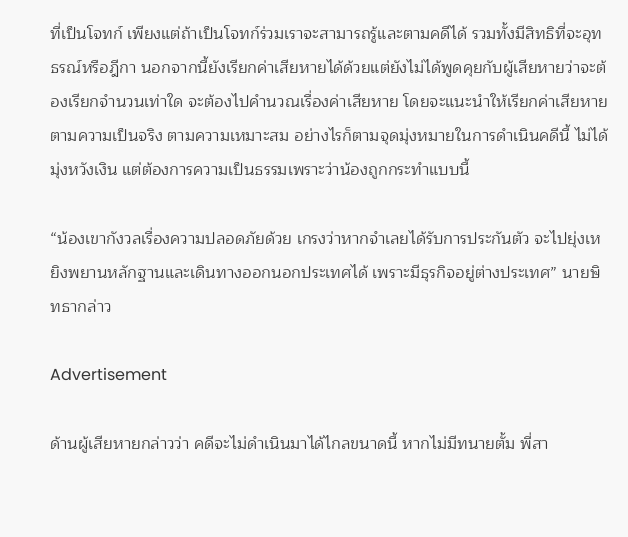ที่เป็นโจทก์ เพียงแต่ถ้าเป็นโจทก์ร่วมเราจะสามารถรู้และตามคดีได้ รวมทั้งมีสิทธิที่จะอุทธรณ์หรือฎีกา นอกจากนี้ยังเรียกค่าเสียหายได้ด้วยแต่ยังไม่ได้พูดคุยกับผู้เสียหายว่าจะต้องเรียกจำนวนเท่าใด จะต้องไปคำนวณเรื่องค่าเสียหาย โดยจะแนะนำให้เรียกค่าเสียหายตามความเป็นจริง ตามความเหมาะสม อย่างไรก็ตามจุดมุ่งหมายในการดำเนินคดีนี้ ไม่ได้มุ่งหวังเงิน แต่ต้องการความเป็นธรรมเพราะว่าน้องถูกกระทำแบบนี้

“น้องเขากังวลเรื่องความปลอดภัยด้วย เกรงว่าหากจำเลยได้รับการประกันตัว จะไปยุ่งเหยิงพยานหลักฐานและเดินทางออกนอกประเทศได้ เพราะมีธุรกิจอยู่ต่างประเทศ” นายษิทธากล่าว

Advertisement

ด้านผู้เสียหายกล่าวว่า คดีจะไม่ดำเนินมาได้ไกลขนาดนี้ หากไม่มีทนายตั้ม พี่สา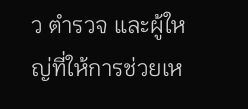ว ตำรวจ และผู้ใหญ่ที่ให้การช่วยเห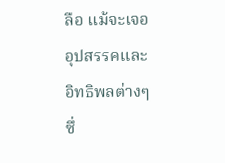ลือ แม้จะเจออุปสรรคและอิทธิพลต่างๆ ซึ่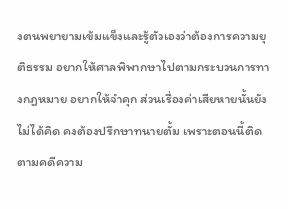งตนพยายามเข้มแข็งและรู้ตัวเองว่าต้องการความยุติธรรม อยากให้ศาลพิพากษาไปตามกระบวนการทางกฎหมาย อยากให้จำคุก ส่วนเรื่องค่าเสียหายนั้นยังไม่ได้คิด คงต้องปรึกษาทนายตั้ม เพราะตอนนี้ติดตามคดีความ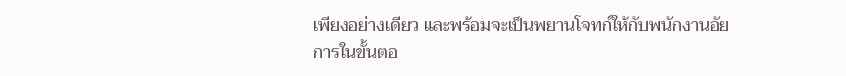เพียงอย่างเดียว และพร้อมจะเป็นพยานโจทก์ให้กับพนักงานอัยการในขั้นตอ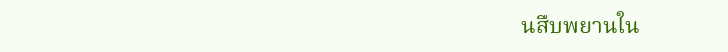นสืบพยานใน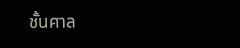ชั้นศาล